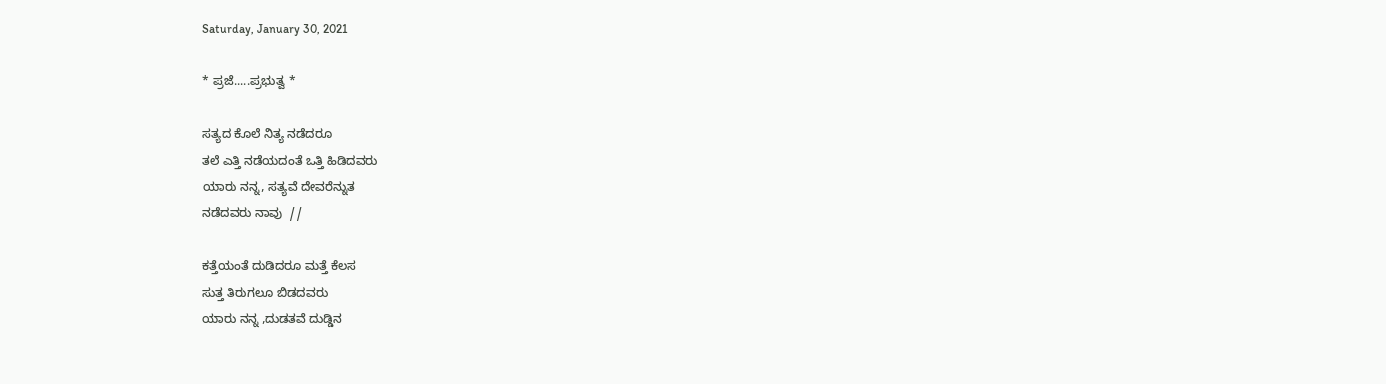Saturday, January 30, 2021

* ಪ್ರಜೆ.....ಪ್ರಭುತ್ವ *

ಸತ್ಯದ ಕೊಲೆ ನಿತ್ಯ ನಡೆದರೂ
ತಲೆ ಎತ್ತಿ ನಡೆಯದಂತೆ ಒತ್ತಿ ಹಿಡಿದವರು
ಯಾರು ನನ್ನ, ಸತ್ಯವೆ ದೇವರೆನ್ನುತ
ನಡೆದವರು ನಾವು  //

ಕತ್ತೆಯಂತೆ ದುಡಿದರೂ ಮತ್ತೆ ಕೆಲಸ
ಸುತ್ತ ತಿರುಗಲೂ ಬಿಡದವರು
ಯಾರು ನನ್ನ ,ದುಡತವೆ ದುಡ್ಡಿನ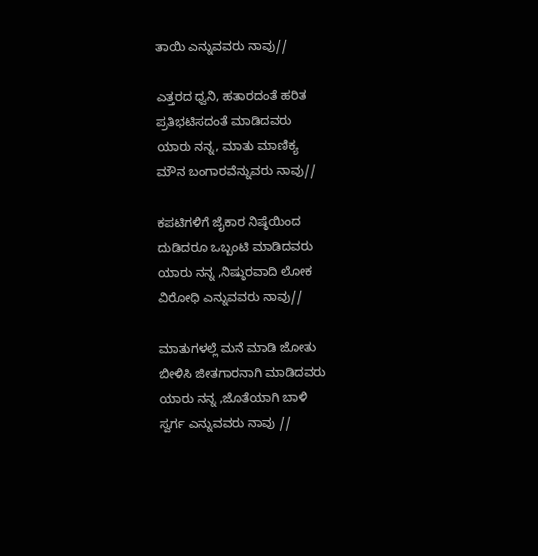ತಾಯಿ ಎನ್ನುವವರು ನಾವು//

ಎತ್ತರದ ಧ್ವನಿ, ಹತಾರದಂತೆ ಹರಿತ
ಪ್ರತಿಭಟಿಸದಂತೆ ಮಾಡಿದವರು
ಯಾರು ನನ್ನ, ಮಾತು ಮಾಣಿಕ್ಯ
ಮೌನ ಬಂಗಾರವೆನ್ನುವರು ನಾವು//

ಕಪಟಿಗಳಿಗೆ ಜೈಕಾರ ನಿಷ್ಠೆಯಿಂದ
ದುಡಿದರೂ ಒಬ್ಬಂಟಿ ಮಾಡಿದವರು
ಯಾರು ನನ್ನ ,ನಿಷ್ಠುರವಾದಿ ಲೋಕ
ವಿರೋಧಿ ಎನ್ನುವವರು ನಾವು//

ಮಾತುಗಳಲ್ಲೆ ಮನೆ ಮಾಡಿ ಜೋತು
ಬೀಳಿಸಿ ಜೀತಗಾರನಾಗಿ ಮಾಡಿದವರು
ಯಾರು ನನ್ನ ,ಜೊತೆಯಾಗಿ ಬಾಳಿ
ಸ್ವರ್ಗ ಎನ್ನುವವರು ನಾವು //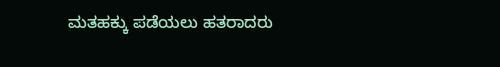ಮತಹಕ್ಕು ಪಡೆಯಲು ಹತರಾದರು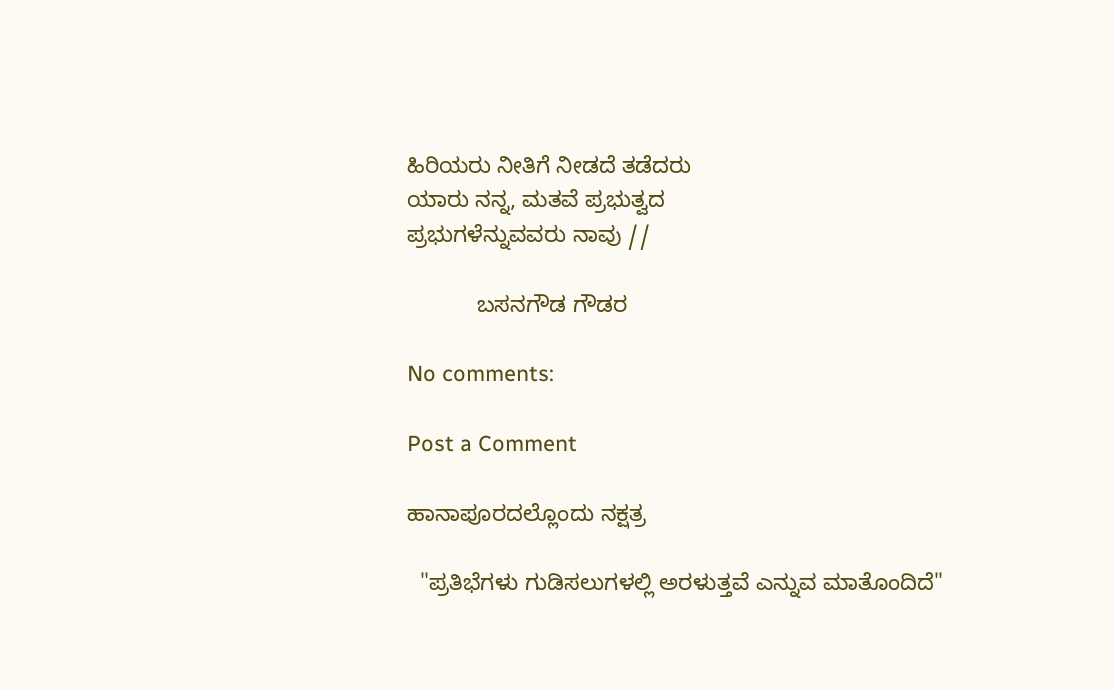ಹಿರಿಯರು ನೀತಿಗೆ ನೀಡದೆ ತಡೆದರು
ಯಾರು ನನ್ನ, ಮತವೆ ಪ್ರಭುತ್ವದ
ಪ್ರಭುಗಳೆನ್ನುವವರು ನಾವು //

           ಬಸನಗೌಡ ಗೌಡರ

No comments:

Post a Comment

ಹಾನಾಪೂರದಲ್ಲೊಂದು ನಕ್ಷತ್ರ

  "ಪ್ರತಿಭೆಗಳು ಗುಡಿಸಲುಗಳಲ್ಲಿ ಅರಳುತ್ತವೆ ಎನ್ನುವ ಮಾತೊಂದಿದೆ"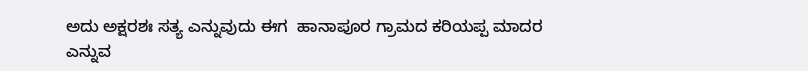ಅದು ಅಕ್ಷರಶಃ ಸತ್ಯ ಎನ್ನುವುದು ಈಗ  ಹಾನಾಪೂರ ಗ್ರಾಮದ ಕರಿಯಪ್ಪ ಮಾದರ ಎನ್ನುವ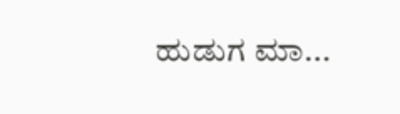ಹುಡುಗ ಮಾ...